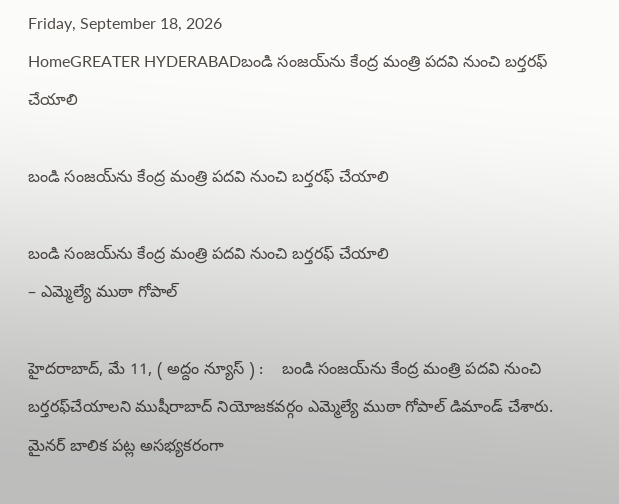Friday, September 18, 2026
HomeGREATER HYDERABADబండి సంజ‌య్‌ను కేంద్ర మంత్రి ప‌ద‌వి నుంచి బ‌ర్త‌ర‌ఫ్‌ చేయాలి

బండి సంజ‌య్‌ను కేంద్ర మంత్రి ప‌ద‌వి నుంచి బ‌ర్త‌ర‌ఫ్‌ చేయాలి

బండి సంజ‌య్‌ను కేంద్ర మంత్రి ప‌ద‌వి నుంచి బ‌ర్త‌ర‌ఫ్‌ చేయాలి
– ఎమ్మెల్యే ముఠా గోపాల్‌

హైదరాబాద్, మే 11, ( అద్దం న్యూస్ ) :    బండి సంజ‌య్‌ను కేంద్ర మంత్రి ప‌ద‌వి నుంచి బ‌ర్త‌ర‌ఫ్‌చేయాలని ముషీరాబాద్ నియోజ‌క‌వ‌ర్గం ఎమ్మెల్యే ముఠా గోపాల్ డిమాండ్ చేశారు. మైనర్ బాలిక పట్ల అసభ్యకరంగా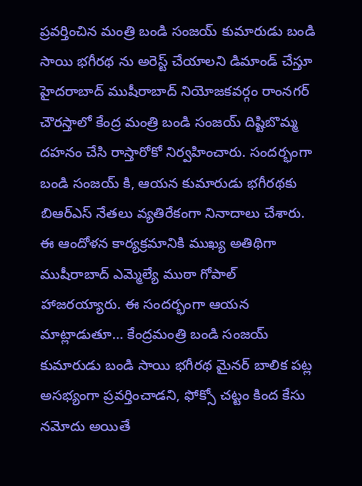ప్రవర్తించిన మంత్రి బండి సంజయ్ కుమారుడు బండి సాయి భగీరథ ను అరెస్ట్ చేయాలని డిమాండ్ చేస్తూ హైద‌రాబాద్ ముషీరాబాద్ నియోజకవర్గం రాంనగర్ చౌరస్తాలో కేంద్ర మంత్రి బండి సంజయ్ దిష్టిబొమ్మ దహనం చేసి రాస్తారోకో నిర్వహించారు. సందర్భంగా బండి సంజయ్ కి, ఆయన కుమారుడు భగీరథకు బిఆర్ఎస్ నేతలు వ్యతిరేకంగా నినాదాలు చేశారు. ఈ ఆందోళ‌న కార్య‌క్ర‌మానికి ముఖ్య అతిథిగా ముషీరాబాద్ ఎమ్మెల్యే ముఠా గోపాల్ హాజ‌ర‌య్యారు. ఈ సంద‌ర్భంగా ఆయ‌న మాట్లాడుతూ… కేంద్రమంత్రి బండి సంజయ్ కుమారుడు బండి సాయి భగీరథ మైనర్ బాలిక పట్ల అసభ్యంగా ప్రవర్తించాడని, ఫోక్సో చట్టం కింద కేసు నమోదు అయితే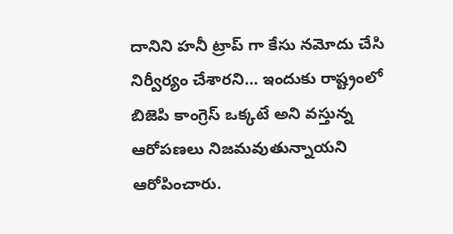దానిని హనీ ట్రాప్ గా కేసు నమోదు చేసి నిర్వీర్యం చేశారని… ఇందుకు రాష్ట్రంలో బిజెపి కాంగ్రెస్ ఒక్కటే అని వస్తున్న ఆరోపణలు నిజమవుతున్నాయని ఆరోపించారు.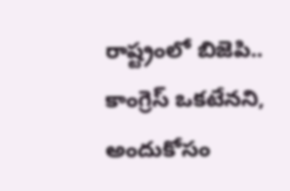రాష్ట్రంలో బిజెపి.. కాంగ్రెస్ ఒకటేనని, అందుకోసం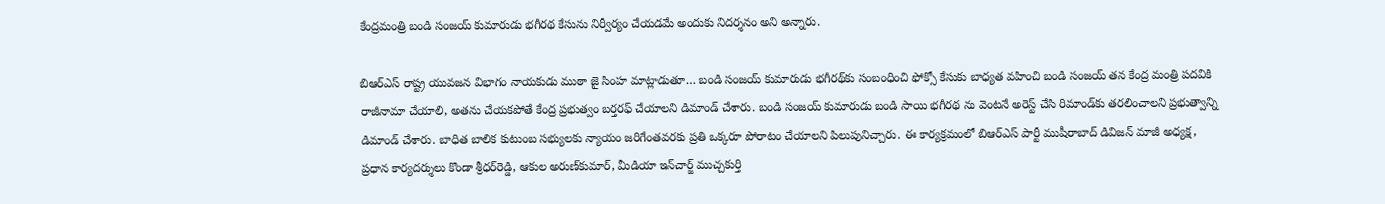కేంద్రమంత్రి బండి సంజయ్ కుమారుడు భగీరథ కేసును నిర్వీర్యం చేయడమే అందుకు నిదర్శనం అని అన్నారు.

బిఆర్ఎస్ రాష్ట్ర యువజన విభాగం నాయకుడు ముఠా జై సింహ మాట్లాడుతూ… బండి సంజ‌య్ కుమారుడు భ‌గీర‌థ్‌కు సంబంధించి ఫోక్సో కేసుకు బాధ్యత వహించి బండి సంజయ్ తన కేంద్ర మంత్రి పదవికి రాజీనామా చేయాలి, అతను చేయకపోతే కేంద్ర ప్రభుత్వం బ‌ర్త‌రఫ్ చేయాలని డిమాండ్ చేశారు. బండి సంజయ్ కుమారుడు బండి సాయి భగీరథ ను వెంటనే అరెస్ట్ చేసి రిమాండ్‌కు తరలించాలని ప్రభుత్వాన్ని డిమాండ్ చేశారు. బాధిత బాలిక కుటుంబ సభ్యులకు న్యాయం జరిగేంతవరకు ప్రతి ఒక్కరూ పోరాటం చేయాలని పిలుపునిచ్చారు. ఈ కార్య‌క్ర‌మంలో బిఆర్ఎస్ పార్టీ ముషీరాబాద్ డివిజ‌న్ మాజీ అధ్య‌క్ష‌, ప్ర‌ధాన కార్య‌ద‌ర్శులు కొండా శ్రీధ‌ర్‌రెడ్డి, ఆకుల అరుణ్‌కుమార్‌, మీడియా ఇన్‌చార్జ్ ముచ్చ‌కుర్తి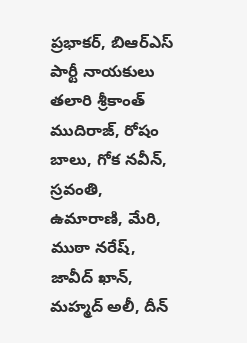ప్ర‌భాక‌ర్‌, బిఆర్ఎస్ పార్టీ నాయ‌కులు త‌లారి శ్రీకాంత్ ముదిరాజ్‌, రోషం బాలు, గోక న‌వీన్‌, స్ర‌వంతి, ఉమారాణి, మేరి, ముఠా న‌రేష్‌, జావీద్ ఖాన్‌, మ‌హ్మ‌ద్ అలీ, దీన్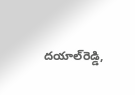ద‌యాల్‌రెడ్డి,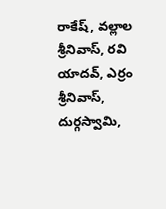రాకేష్‌, వ‌ల్లాల శ్రీనివాస్‌, ర‌వి యాద‌వ్‌, ఎర్రం శ్రీనివాస్‌, దుర్గ‌స్వామి,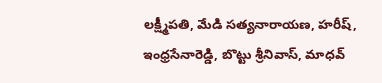ల‌క్ష్మీప‌తి, మేడి స‌త్య‌నారాయ‌ణ‌, హ‌రీష్‌, ఇంధ్ర‌సేనారెడ్డి, బొట్టు శ్రీనివాస్‌, మాధ‌వ్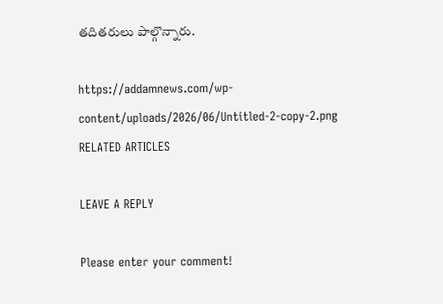త‌దిత‌రులు పాల్గొన్నారు.

https://addamnews.com/wp-content/uploads/2026/06/Untitled-2-copy-2.png
RELATED ARTICLES

LEAVE A REPLY

Please enter your comment!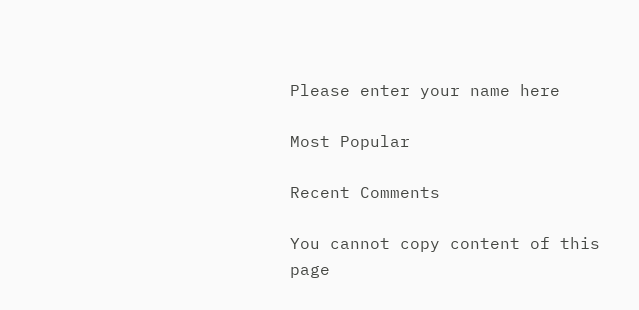Please enter your name here

Most Popular

Recent Comments

You cannot copy content of this page